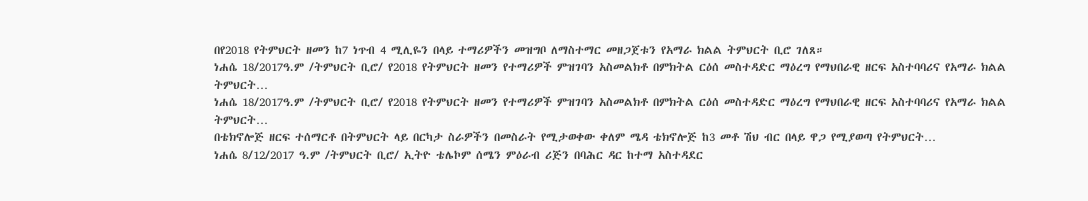በየ2018 የትምህርት ዘመን ከ7 ነጥብ 4 ሚሊዬን በላይ ተማሪዎችን መዝግቦ ለማስተማር መዘጋጀቱን የአማራ ክልል ትምህርት ቢሮ ገለጸ።
ነሐሴ 18/2017ዓ.ም /ትምህርት ቢሮ/ የ2018 የትምህርት ዘመን የተማሪዎች ምዝገባን አስመልክቶ በምክትል ርዕሰ መስተዳድር ማዕረግ የማህበራዊ ዘርፍ አስተባባሪና የአማራ ክልል ትምህርት…
ነሐሴ 18/2017ዓ.ም /ትምህርት ቢሮ/ የ2018 የትምህርት ዘመን የተማሪዎች ምዝገባን አስመልክቶ በምክትል ርዕሰ መስተዳድር ማዕረግ የማህበራዊ ዘርፍ አስተባባሪና የአማራ ክልል ትምህርት…
በቴክኖሎጅ ዘርፍ ተሰማርቶ በትምህርት ላይ በርካታ ስራዎችን በመስራት የሚታወቀው ቀለም ሜዳ ቴክኖሎጅ ከ3 መቶ ሽህ ብር በላይ ዋጋ የሚያወጣ የትምህርት…
ነሐሴ 8/12/2017 ዓ.ም /ትምህርት ቢሮ/ ኢትዮ ቴሌኮም ሰሜን ምዕራብ ሪጅን በባሕር ዳር ከተማ አስተዳደር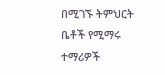በሚገኙ ትምህርት ቤቶች የሚማሩ ተማሪዎች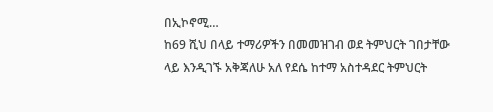በኢኮኖሚ…
ከ69 ሺህ በላይ ተማሪዎችን በመመዝገብ ወደ ትምህርት ገበታቸው ላይ እንዲገኙ አቅጃለሁ አለ የደሴ ከተማ አስተዳደር ትምህርት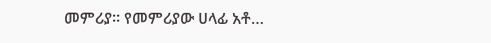መምሪያ። የመምሪያው ሀላፊ አቶ…